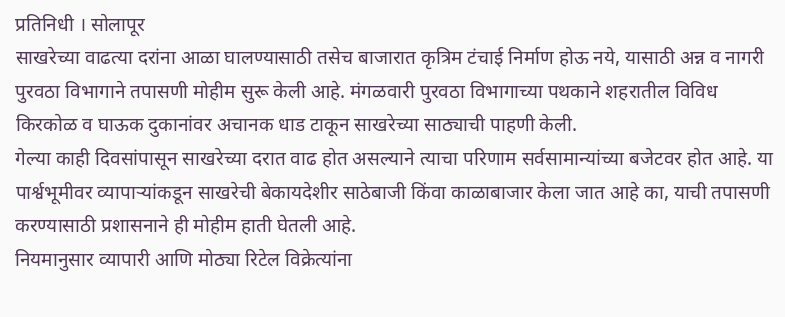प्रतिनिधी । सोलापूर
साखरेच्या वाढत्या दरांना आळा घालण्यासाठी तसेच बाजारात कृत्रिम टंचाई निर्माण होऊ नये, यासाठी अन्न व नागरी पुरवठा विभागाने तपासणी मोहीम सुरू केली आहे. मंगळवारी पुरवठा विभागाच्या पथकाने शहरातील विविध किरकोळ व घाऊक दुकानांवर अचानक धाड टाकून साखरेच्या साठ्याची पाहणी केली.
गेल्या काही दिवसांपासून साखरेच्या दरात वाढ होत असल्याने त्याचा परिणाम सर्वसामान्यांच्या बजेटवर होत आहे. या पार्श्वभूमीवर व्यापाऱ्यांकडून साखरेची बेकायदेशीर साठेबाजी किंवा काळाबाजार केला जात आहे का, याची तपासणी करण्यासाठी प्रशासनाने ही मोहीम हाती घेतली आहे.
नियमानुसार व्यापारी आणि मोठ्या रिटेल विक्रेत्यांना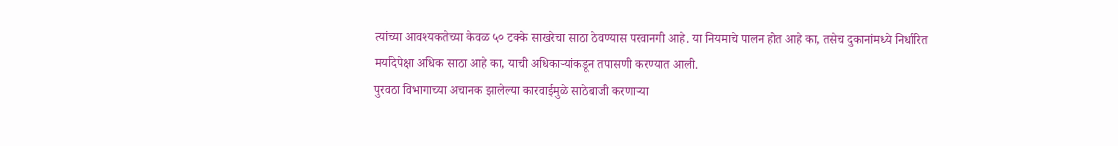त्यांच्या आवश्यकतेच्या केवळ ५० टक्के साखरेचा साठा ठेवण्यास परवानगी आहे. या नियमाचे पालन होत आहे का, तसेच दुकानांमध्ये निर्धारित मर्यादेपेक्षा अधिक साठा आहे का, याची अधिकाऱ्यांकडून तपासणी करण्यात आली.
पुरवठा विभागाच्या अचानक झालेल्या कारवाईमुळे साठेबाजी करणाऱ्या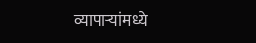व्यापाऱ्यांमध्ये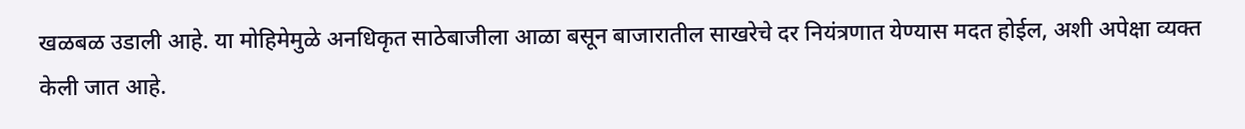खळबळ उडाली आहे. या मोहिमेमुळे अनधिकृत साठेबाजीला आळा बसून बाजारातील साखरेचे दर नियंत्रणात येण्यास मदत होईल, अशी अपेक्षा व्यक्त केली जात आहे.